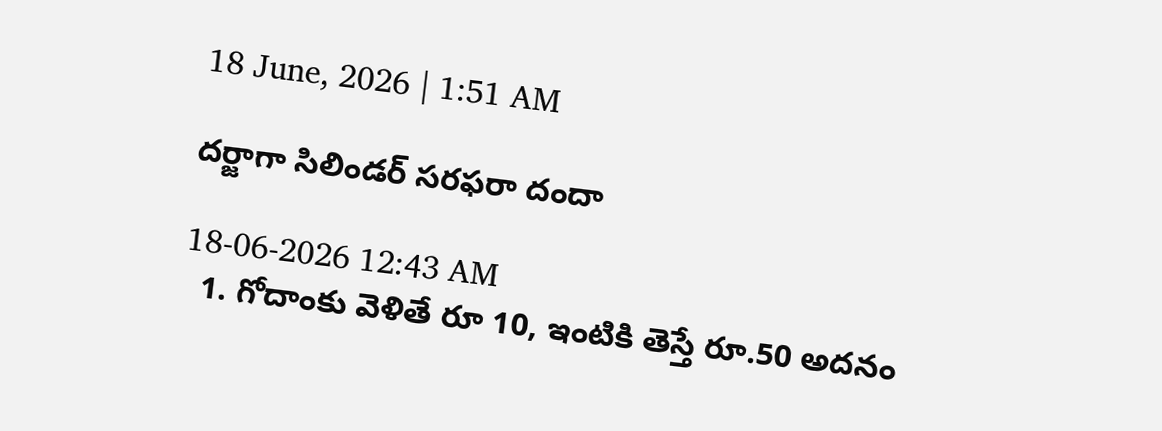18 June, 2026 | 1:51 AM

దర్జాగా సిలిండర్ సరఫరా దందా

18-06-2026 12:43 AM
  1. గోదాంకు వెళితే రూ 10, ఇంటికి తెస్తే రూ.50 అదనం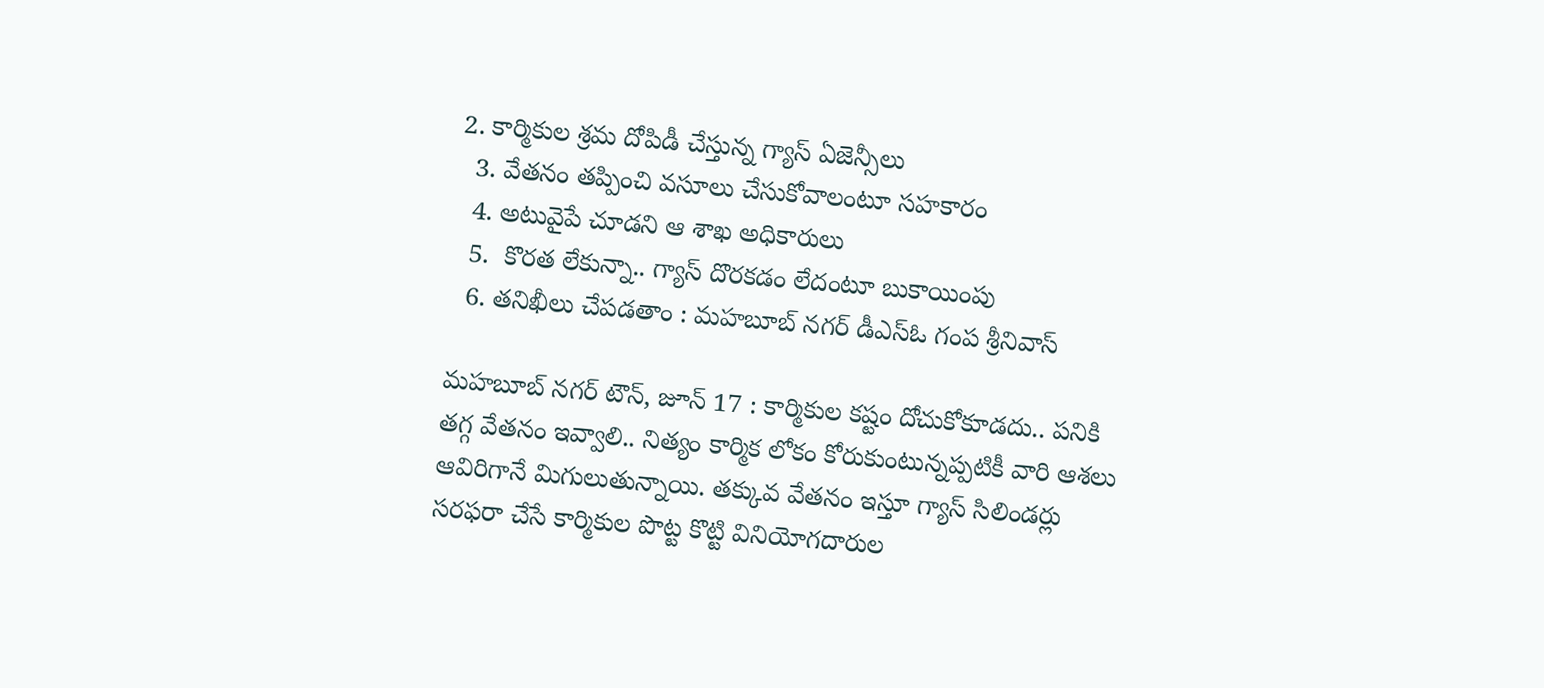2. కార్మికుల శ్రమ దోపిడీ చేస్తున్న గ్యాస్ ఏజెన్సీలు
  3. వేతనం తప్పించి వసూలు చేసుకోవాలంటూ సహకారం
  4. అటువైపే చూడని ఆ శాఖ అధికారులు
  5.  కొరత లేకున్నా.. గ్యాస్ దొరకడం లేదంటూ బుకాయింపు
  6. తనిఖీలు చేపడతాం : మహబూబ్ నగర్ డీఎస్‌ఓ గంప శ్రీనివాస్

మహబూబ్ నగర్ టౌన్, జూన్ 17 : కార్మికుల కష్టం దోచుకోకూడదు.. పనికి తగ్గ వేతనం ఇవ్వాలి.. నిత్యం కార్మిక లోకం కోరుకుంటున్నప్పటికీ వారి ఆశలు ఆవిరిగానే మిగులుతున్నాయి. తక్కువ వేతనం ఇస్తూ గ్యాస్ సిలిండర్లు సరఫరా చేసే కార్మికుల పొట్ట కొట్టి వినియోగదారుల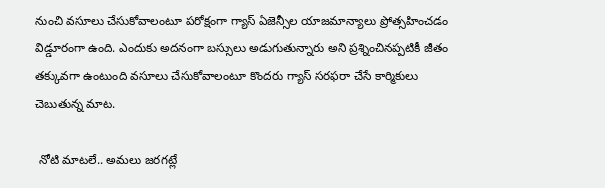నుంచి వసూలు చేసుకోవాలంటూ పరోక్షంగా గ్యాస్ ఏజెన్సీల యాజమాన్యాలు ప్రోత్సహించడం విడ్డూరంగా ఉంది. ఎందుకు అదనంగా బస్సులు అడుగుతున్నారు అని ప్రశ్నించినప్పటికీ జీతం తక్కువగా ఉంటుంది వసూలు చేసుకోవాలంటూ కొందరు గ్యాస్ సరఫరా చేసే కార్మికులు చెబుతున్న మాట.

 నోటి మాటలే.. అమలు జరగట్లే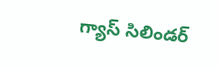గ్యాస్ సిలిండర్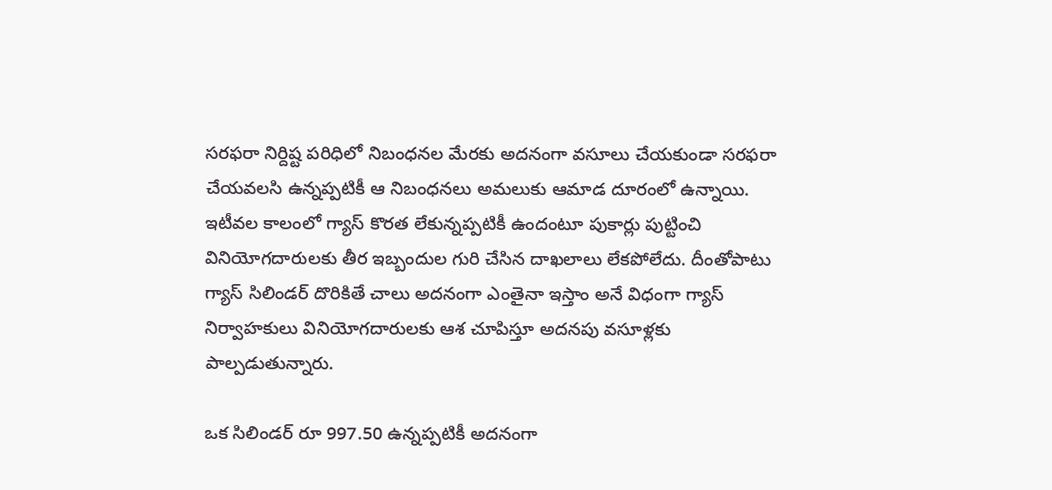సరఫరా నిర్దిష్ట పరిధిలో నిబంధనల మేరకు అదనంగా వసూలు చేయకుండా సరఫరా చేయవలసి ఉన్నప్పటికీ ఆ నిబంధనలు అమలుకు ఆమాడ దూరంలో ఉన్నాయి. ఇటీవల కాలంలో గ్యాస్ కొరత లేకున్నప్పటికీ ఉందంటూ పుకార్లు పుట్టించి వినియోగదారులకు తీర ఇబ్బందుల గురి చేసిన దాఖలాలు లేకపోలేదు. దీంతోపాటు గ్యాస్ సిలిండర్ దొరికితే చాలు అదనంగా ఎంతైనా ఇస్తాం అనే విధంగా గ్యాస్ నిర్వాహకులు వినియోగదారులకు ఆశ చూపిస్తూ అదనపు వసూళ్లకు పాల్పడుతున్నారు.

ఒక సిలిండర్ రూ 997.50 ఉన్నప్పటికీ అదనంగా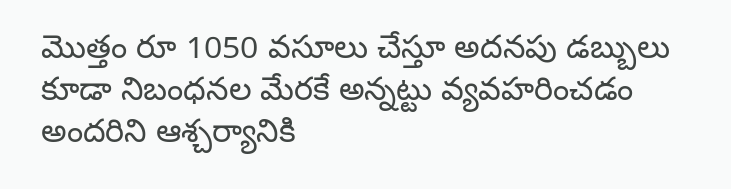మొత్తం రూ 1050 వసూలు చేస్తూ అదనపు డబ్బులు కూడా నిబంధనల మేరకే అన్నట్టు వ్యవహరించడం అందరిని ఆశ్చర్యానికి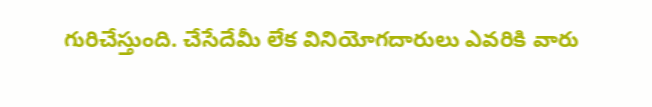గురిచేస్తుంది. చేసేదేమీ లేక వినియోగదారులు ఎవరికి వారు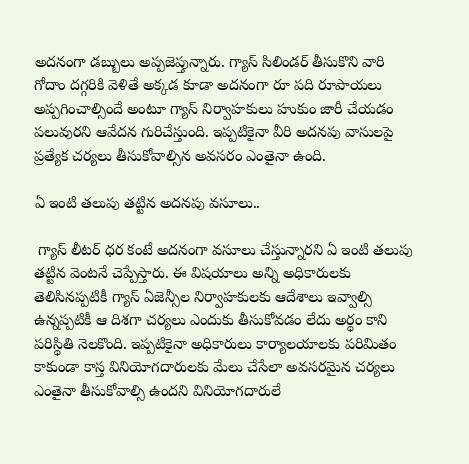అదనంగా డబ్బులు అప్పజెప్తున్నారు. గ్యాస్ సిలిండర్ తీసుకొని వారి గోదాం దగ్గరికి వెళితే అక్కడ కూడా అదనంగా రూ పది రూపాయలు అప్పగించాల్సిందే అంటూ గ్యాస్ నిర్వాహకులు హుకుం జారీ చేయడం పలువురని ఆవేదన గురిచేస్తుంది. ఇప్పటికైనా వీరి అదనపు వాసులపై ప్రత్యేక చర్యలు తీసుకోవాల్సిన అవసరం ఎంతైనా ఉంది.

ఏ ఇంటి తలుపు తట్టిన అదనపు వసూలు..

 గ్యాస్ లీటర్ ధర కంటే అదనంగా వసూలు చేస్తున్నారని ఏ ఇంటి తలుపు తట్టిన వెంటనే చెప్పేస్తారు. ఈ విషయాలు అన్ని అధికారులకు తెలిసినప్పటికీ గ్యాస్ ఏజెన్సీల నిర్వాహకులకు ఆదేశాలు ఇవ్వాల్సి ఉన్నప్పటికీ ఆ దిశగా చర్యలు ఎందుకు తీసుకోవడం లేదు అర్థం కాని పరిస్థితి నెలకొంది. ఇప్పటికైనా అధికారులు కార్యాలయాలకు పరిమితం కాకుండా కాస్త వినియోగదారులకు మేలు చేసేలా అవసరమైన చర్యలు ఎంతైనా తీసుకోవాల్సి ఉందని వినియోగదారులే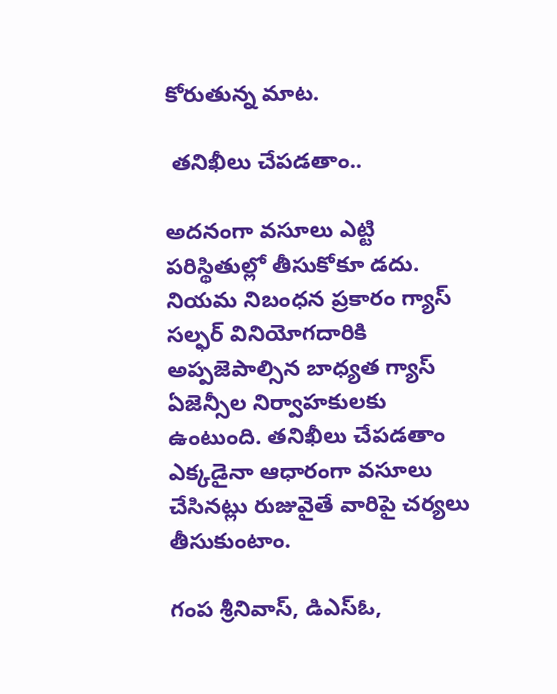కోరుతున్న మాట.

 తనిఖీలు చేపడతాం..

అదనంగా వసూలు ఎట్టి పరిస్థితుల్లో తీసుకోకూ డదు. నియమ నిబంధన ప్రకారం గ్యాస్ సల్ఫర్ వినియోగదారికి అప్పజెపాల్సిన బాధ్యత గ్యాస్ ఏజెన్సీల నిర్వాహకులకు ఉంటుంది. తనిఖీలు చేపడతాం ఎక్కడైనా ఆధారంగా వసూలు చేసినట్లు రుజువైతే వారిపై చర్యలు తీసుకుంటాం.

గంప శ్రీనివాస్, డిఎస్‌ఓ,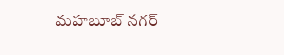మహబూబ్ నగర్